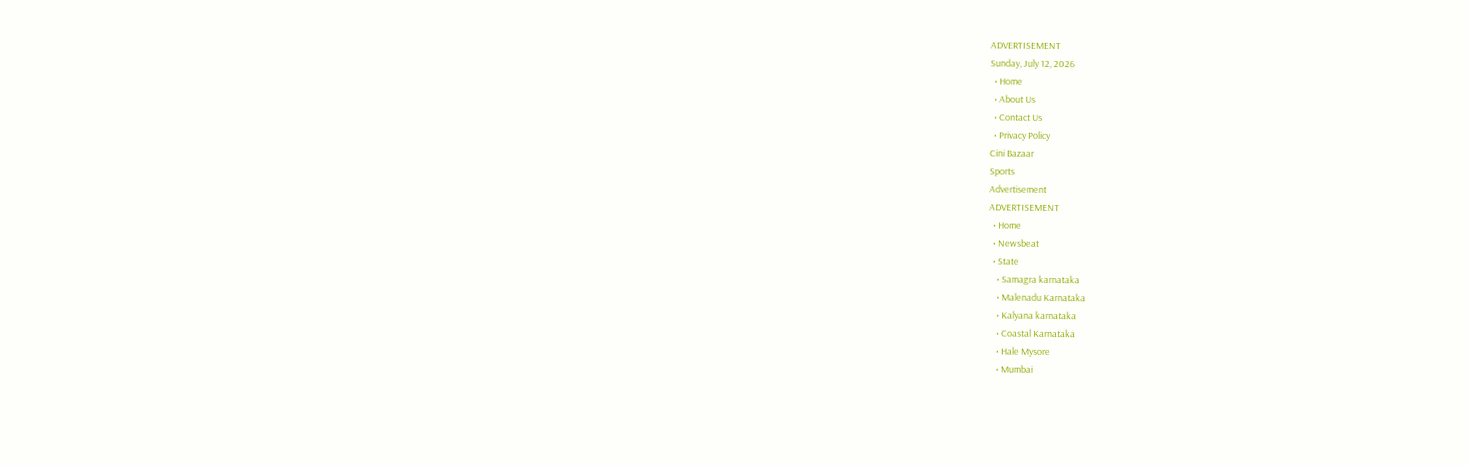ADVERTISEMENT
Sunday, July 12, 2026
  • Home
  • About Us
  • Contact Us
  • Privacy Policy
Cini Bazaar
Sports
Advertisement
ADVERTISEMENT
  • Home
  • Newsbeat
  • State
    • Samagra karnataka
    • Malenadu Karnataka
    • Kalyana karnataka
    • Coastal Karnataka
    • Hale Mysore
    • Mumbai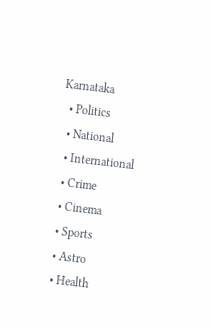Karnataka
  • Politics
  • National
  • International
  • Crime
  • Cinema
  • Sports
  • Astro
  • Health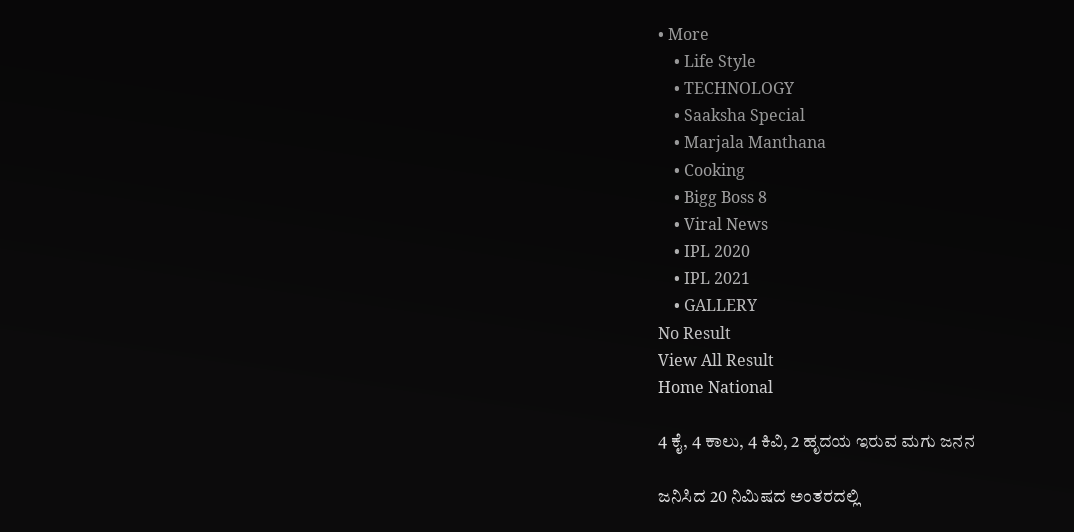• More
    • Life Style
    • TECHNOLOGY
    • Saaksha Special
    • Marjala Manthana
    • Cooking
    • Bigg Boss 8
    • Viral News
    • IPL 2020
    • IPL 2021
    • GALLERY
No Result
View All Result
Home National

4 ಕೈ, 4 ಕಾಲು, 4 ಕಿವಿ, 2 ಹೃದಯ ಇರುವ ಮಗು ಜನನ

ಜನಿಸಿದ 20 ನಿಮಿಷದ ಅಂತರದಲ್ಲಿ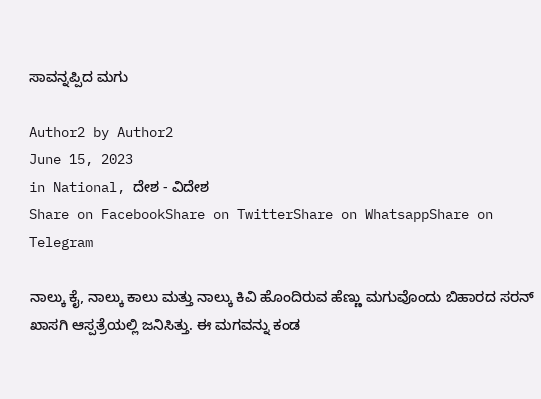ಸಾವನ್ನಪ್ಪಿದ ಮಗು

Author2 by Author2
June 15, 2023
in National, ದೇಶ - ವಿದೇಶ
Share on FacebookShare on TwitterShare on WhatsappShare on Telegram

ನಾಲ್ಕು ಕೈ, ನಾಲ್ಕು ಕಾಲು ಮತ್ತು ನಾಲ್ಕು ಕಿವಿ ಹೊಂದಿರುವ ಹೆಣ್ಣು ಮಗುವೊಂದು ಬಿಹಾರದ ಸರನ್ ಖಾಸಗಿ ಆಸ್ಪತ್ರೆಯಲ್ಲಿ ಜನಿಸಿತ್ತು. ಈ ಮಗವನ್ನು ಕಂಡ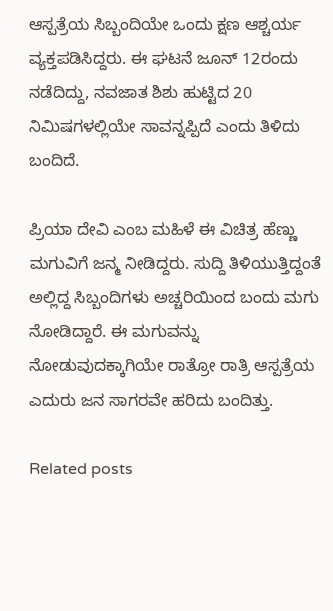ಆಸ್ಪತ್ರೆಯ ಸಿಬ್ಬಂದಿಯೇ ಒಂದು ಕ್ಷಣ ಆಶ್ಚರ್ಯ ವ್ಯಕ್ತಪಡಿಸಿದ್ದರು. ಈ ಘಟನೆ ಜೂನ್ 12ರಂದು ನಡೆದಿದ್ದು, ನವಜಾತ ಶಿಶು ಹುಟ್ಟಿದ 20 ನಿಮಿಷಗಳಲ್ಲಿಯೇ ಸಾವನ್ನಪ್ಪಿದೆ ಎಂದು ತಿಳಿದು ಬಂದಿದೆ.

ಪ್ರಿಯಾ ದೇವಿ ಎಂಬ ಮಹಿಳೆ ಈ ವಿಚಿತ್ರ ಹೆಣ್ಣು ಮಗುವಿಗೆ ಜನ್ಮ ನೀಡಿದ್ದರು. ಸುದ್ದಿ ತಿಳಿಯುತ್ತಿದ್ದಂತೆ ಅಲ್ಲಿದ್ದ ಸಿಬ್ಬಂದಿಗಳು ಅಚ್ಚರಿಯಿಂದ ಬಂದು ಮಗು ನೋಡಿದ್ದಾರೆ. ಈ ಮಗುವನ್ನು ನೋಡುವುದಕ್ಕಾಗಿಯೇ ರಾತ್ರೋ ರಾತ್ರಿ ಆಸ್ಪತ್ರೆಯ ಎದುರು ಜನ ಸಾಗರವೇ ಹರಿದು ಬಂದಿತ್ತು.

Related posts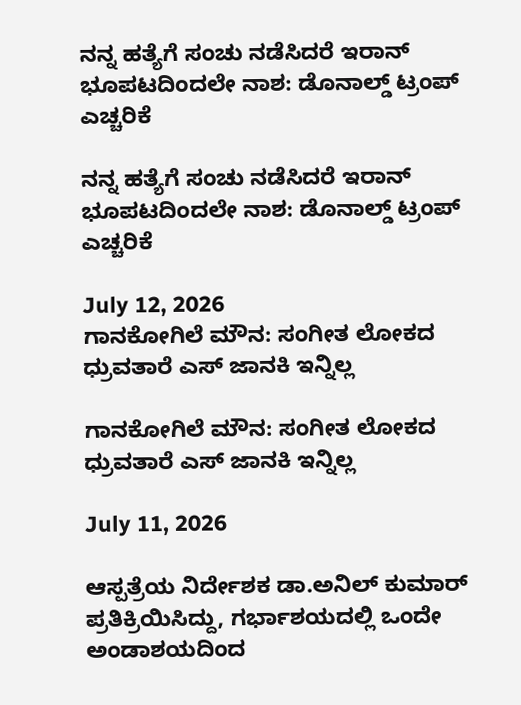ನನ್ನ ಹತ್ಯೆಗೆ ಸಂಚು ನಡೆಸಿದರೆ ಇರಾನ್ ಭೂಪಟದಿಂದಲೇ ನಾಶ: ಡೊನಾಲ್ಡ್ ಟ್ರಂಪ್ ಎಚ್ಚರಿಕೆ

ನನ್ನ ಹತ್ಯೆಗೆ ಸಂಚು ನಡೆಸಿದರೆ ಇರಾನ್ ಭೂಪಟದಿಂದಲೇ ನಾಶ: ಡೊನಾಲ್ಡ್ ಟ್ರಂಪ್ ಎಚ್ಚರಿಕೆ

July 12, 2026
ಗಾನಕೋಗಿಲೆ ಮೌನ: ಸಂಗೀತ ಲೋಕದ ಧ್ರುವತಾರೆ ಎಸ್ ಜಾನಕಿ ಇನ್ನಿಲ್ಲ

ಗಾನಕೋಗಿಲೆ ಮೌನ: ಸಂಗೀತ ಲೋಕದ ಧ್ರುವತಾರೆ ಎಸ್ ಜಾನಕಿ ಇನ್ನಿಲ್ಲ

July 11, 2026

ಆಸ್ಪತ್ರೆಯ ನಿರ್ದೇಶಕ ಡಾ.ಅನಿಲ್ ಕುಮಾರ್ ಪ್ರತಿಕ್ರಿಯಿಸಿದ್ದು, ಗರ್ಭಾಶಯದಲ್ಲಿ ಒಂದೇ ಅಂಡಾಶಯದಿಂದ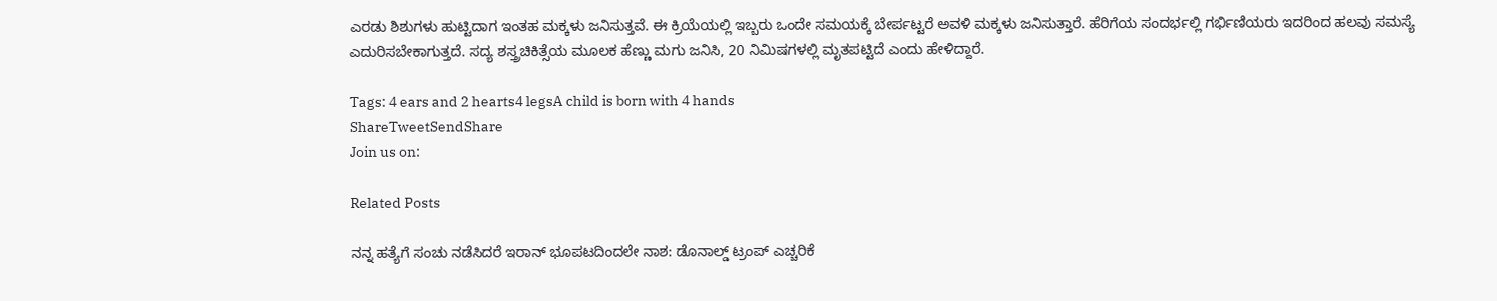ಎರಡು ಶಿಶುಗಳು ಹುಟ್ಟಿದಾಗ ಇಂತಹ ಮಕ್ಕಳು ಜನಿಸುತ್ತವೆ. ಈ ಕ್ರಿಯೆಯಲ್ಲಿ ಇಬ್ಬರು ಒಂದೇ ಸಮಯಕ್ಕೆ ಬೇರ್ಪಟ್ಟರೆ ಅವಳಿ ಮಕ್ಕಳು ಜನಿಸುತ್ತಾರೆ. ಹೆರಿಗೆಯ ಸಂದರ್ಭಲ್ಲಿ ಗರ್ಭಿಣಿಯರು ಇದರಿಂದ ಹಲವು ಸಮಸ್ಯೆ ಎದುರಿಸಬೇಕಾಗುತ್ತದೆ. ಸದ್ಯ ಶಸ್ತ್ರಚಿಕಿತ್ಸೆಯ ಮೂಲಕ ಹೆಣ್ಣು ಮಗು ಜನಿಸಿ, 20 ನಿಮಿಷಗಳಲ್ಲಿ ಮೃತಪಟ್ಟಿದೆ ಎಂದು ಹೇಳಿದ್ದಾರೆ.

Tags: 4 ears and 2 hearts4 legsA child is born with 4 hands
ShareTweetSendShare
Join us on:

Related Posts

ನನ್ನ ಹತ್ಯೆಗೆ ಸಂಚು ನಡೆಸಿದರೆ ಇರಾನ್ ಭೂಪಟದಿಂದಲೇ ನಾಶ: ಡೊನಾಲ್ಡ್ ಟ್ರಂಪ್ ಎಚ್ಚರಿಕೆ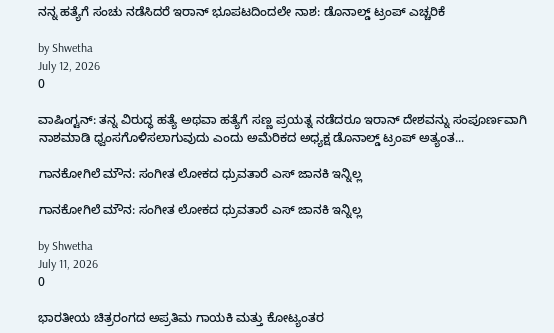ನನ್ನ ಹತ್ಯೆಗೆ ಸಂಚು ನಡೆಸಿದರೆ ಇರಾನ್ ಭೂಪಟದಿಂದಲೇ ನಾಶ: ಡೊನಾಲ್ಡ್ ಟ್ರಂಪ್ ಎಚ್ಚರಿಕೆ

by Shwetha
July 12, 2026
0

ವಾಷಿಂಗ್ಟನ್: ತನ್ನ ವಿರುದ್ಧ ಹತ್ಯೆ ಅಥವಾ ಹತ್ಯೆಗೆ ಸಣ್ಣ ಪ್ರಯತ್ನ ನಡೆದರೂ ಇರಾನ್ ದೇಶವನ್ನು ಸಂಪೂರ್ಣವಾಗಿ ನಾಶಮಾಡಿ ಧ್ವಂಸಗೊಳಿಸಲಾಗುವುದು ಎಂದು ಅಮೆರಿಕದ ಅಧ್ಯಕ್ಷ ಡೊನಾಲ್ಡ್ ಟ್ರಂಪ್ ಅತ್ಯಂತ...

ಗಾನಕೋಗಿಲೆ ಮೌನ: ಸಂಗೀತ ಲೋಕದ ಧ್ರುವತಾರೆ ಎಸ್ ಜಾನಕಿ ಇನ್ನಿಲ್ಲ

ಗಾನಕೋಗಿಲೆ ಮೌನ: ಸಂಗೀತ ಲೋಕದ ಧ್ರುವತಾರೆ ಎಸ್ ಜಾನಕಿ ಇನ್ನಿಲ್ಲ

by Shwetha
July 11, 2026
0

ಭಾರತೀಯ ಚಿತ್ರರಂಗದ ಅಪ್ರತಿಮ ಗಾಯಕಿ ಮತ್ತು ಕೋಟ್ಯಂತರ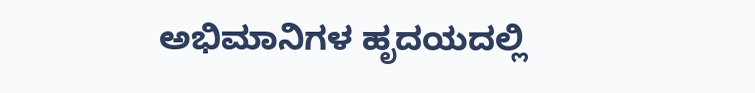ಅಭಿಮಾನಿಗಳ ಹೃದಯದಲ್ಲಿ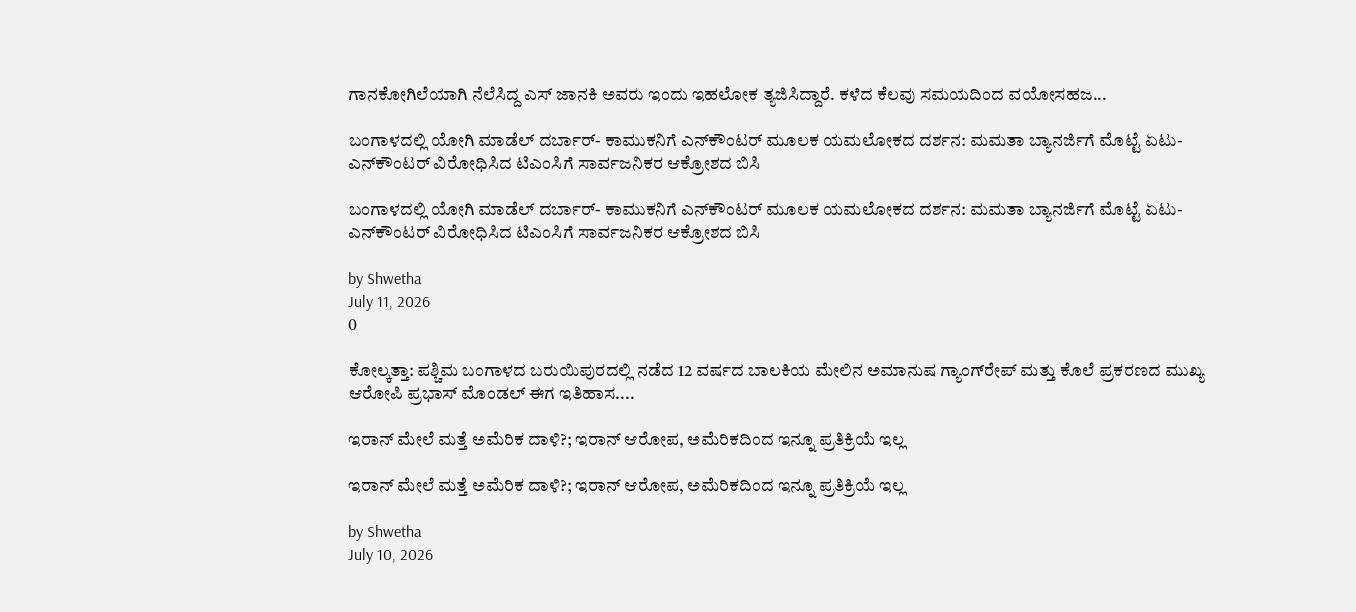ಗಾನಕೋಗಿಲೆಯಾಗಿ ನೆಲೆಸಿದ್ದ ಎಸ್ ಜಾನಕಿ ಅವರು ಇಂದು ಇಹಲೋಕ ತ್ಯಜಿಸಿದ್ದಾರೆ. ಕಳೆದ ಕೆಲವು ಸಮಯದಿಂದ ವಯೋಸಹಜ...

ಬಂಗಾಳದಲ್ಲಿ ಯೋಗಿ ಮಾಡೆಲ್ ದರ್ಬಾರ್- ಕಾಮುಕನಿಗೆ ಎನ್‌ಕೌಂಟರ್ ಮೂಲಕ ಯಮಲೋಕದ ದರ್ಶನ: ಮಮತಾ ಬ್ಯಾನರ್ಜಿಗೆ ಮೊಟ್ಟೆ ಏಟು- ಎನ್‌ಕೌಂಟರ್ ವಿರೋಧಿಸಿದ ಟಿಎಂಸಿಗೆ ಸಾರ್ವಜನಿಕರ ಆಕ್ರೋಶದ ಬಿಸಿ

ಬಂಗಾಳದಲ್ಲಿ ಯೋಗಿ ಮಾಡೆಲ್ ದರ್ಬಾರ್- ಕಾಮುಕನಿಗೆ ಎನ್‌ಕೌಂಟರ್ ಮೂಲಕ ಯಮಲೋಕದ ದರ್ಶನ: ಮಮತಾ ಬ್ಯಾನರ್ಜಿಗೆ ಮೊಟ್ಟೆ ಏಟು- ಎನ್‌ಕೌಂಟರ್ ವಿರೋಧಿಸಿದ ಟಿಎಂಸಿಗೆ ಸಾರ್ವಜನಿಕರ ಆಕ್ರೋಶದ ಬಿಸಿ

by Shwetha
July 11, 2026
0

ಕೋಲ್ಕತ್ತಾ: ಪಶ್ಚಿಮ ಬಂಗಾಳದ ಬರುಯಿಪುರದಲ್ಲಿ ನಡೆದ 12 ವರ್ಷದ ಬಾಲಕಿಯ ಮೇಲಿನ ಅಮಾನುಷ ಗ್ಯಾಂಗ್‌ರೇಪ್ ಮತ್ತು ಕೊಲೆ ಪ್ರಕರಣದ ಮುಖ್ಯ ಆರೋಪಿ ಪ್ರಭಾಸ್ ಮೊಂಡಲ್ ಈಗ ಇತಿಹಾಸ....

ಇರಾನ್ ಮೇಲೆ ಮತ್ತೆ ಅಮೆರಿಕ ದಾಳಿ?; ಇರಾನ್ ಆರೋಪ, ಅಮೆರಿಕದಿಂದ ಇನ್ನೂ ಪ್ರತಿಕ್ರಿಯೆ ಇಲ್ಲ

ಇರಾನ್ ಮೇಲೆ ಮತ್ತೆ ಅಮೆರಿಕ ದಾಳಿ?; ಇರಾನ್ ಆರೋಪ, ಅಮೆರಿಕದಿಂದ ಇನ್ನೂ ಪ್ರತಿಕ್ರಿಯೆ ಇಲ್ಲ

by Shwetha
July 10, 2026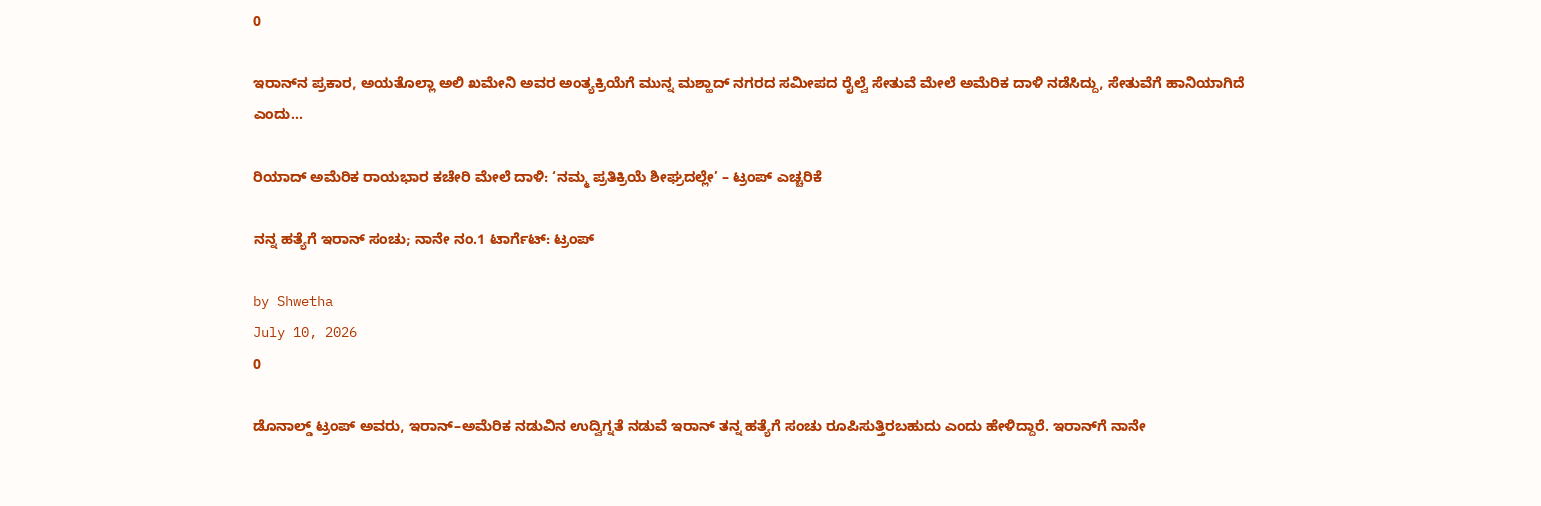0

ಇರಾನ್‌ನ ಪ್ರಕಾರ, ಅಯತೊಲ್ಲಾ ಅಲಿ ಖಮೇನಿ ಅವರ ಅಂತ್ಯಕ್ರಿಯೆಗೆ ಮುನ್ನ ಮಶ್ಹಾದ್ ನಗರದ ಸಮೀಪದ ರೈಲ್ವೆ ಸೇತುವೆ ಮೇಲೆ ಅಮೆರಿಕ ದಾಳಿ ನಡೆಸಿದ್ದು, ಸೇತುವೆಗೆ ಹಾನಿಯಾಗಿದೆ ಎಂದು...

ರಿಯಾದ್ ಅಮೆರಿಕ ರಾಯಭಾರ ಕಚೇರಿ ಮೇಲೆ ದಾಳಿ: ‘ನಮ್ಮ ಪ್ರತಿಕ್ರಿಯೆ ಶೀಘ್ರದಲ್ಲೇ’ – ಟ್ರಂಪ್ ಎಚ್ಚರಿಕೆ

ನನ್ನ ಹತ್ಯೆಗೆ ಇರಾನ್ ಸಂಚು; ನಾನೇ ನಂ.1 ಟಾರ್ಗೆಟ್: ಟ್ರಂಪ್

by Shwetha
July 10, 2026
0

ಡೊನಾಲ್ಡ್ ಟ್ರಂಪ್ ಅವರು, ಇರಾನ್–ಅಮೆರಿಕ ನಡುವಿನ ಉದ್ವಿಗ್ನತೆ ನಡುವೆ ಇರಾನ್ ತನ್ನ ಹತ್ಯೆಗೆ ಸಂಚು ರೂಪಿಸುತ್ತಿರಬಹುದು ಎಂದು ಹೇಳಿದ್ದಾರೆ. ಇರಾನ್‌ಗೆ ನಾನೇ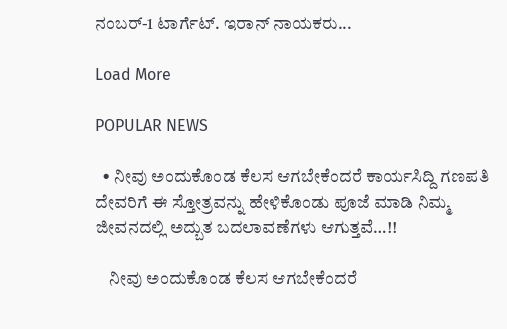ನಂಬರ್-1 ಟಾರ್ಗೆಟ್. ಇರಾನ್ ನಾಯಕರು...

Load More

POPULAR NEWS

  • ನೀವು ಅಂದುಕೊಂಡ ಕೆಲಸ ಆಗಬೇಕೆಂದರೆ ಕಾರ್ಯಸಿದ್ದಿ ಗಣಪತಿ ದೇವರಿಗೆ ಈ ಸ್ತೋತ್ರವನ್ನು ಹೇಳಿಕೊಂಡು ಪೂಜೆ ಮಾಡಿ ನಿಮ್ಮ ಜೀವನದಲ್ಲಿ ಅದ್ಬುತ ಬದಲಾವಣೆಗಳು ಆಗುತ್ತವೆ…!!

    ನೀವು ಅಂದುಕೊಂಡ ಕೆಲಸ ಆಗಬೇಕೆಂದರೆ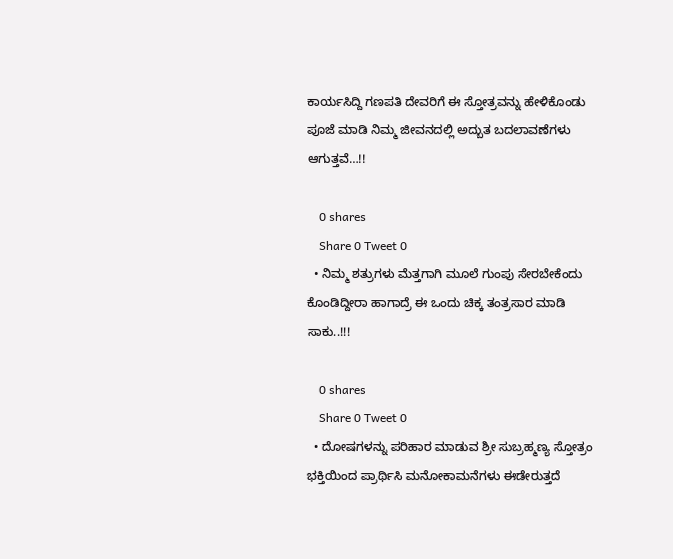ಕಾರ್ಯಸಿದ್ದಿ ಗಣಪತಿ ದೇವರಿಗೆ ಈ ಸ್ತೋತ್ರವನ್ನು ಹೇಳಿಕೊಂಡು ಪೂಜೆ ಮಾಡಿ ನಿಮ್ಮ ಜೀವನದಲ್ಲಿ ಅದ್ಬುತ ಬದಲಾವಣೆಗಳು ಆಗುತ್ತವೆ…!!

    0 shares
    Share 0 Tweet 0
  • ನಿಮ್ಮ ಶತ್ರುಗಳು ಮೆತ್ತಗಾಗಿ ಮೂಲೆ ಗುಂಪು ಸೇರಬೇಕೆಂದು ಕೊಂಡಿದ್ದೀರಾ ಹಾಗಾದ್ರೆ ಈ ಒಂದು ಚಿಕ್ಕ ತಂತ್ರಸಾರ ಮಾಡಿ ಸಾಕು..!!!

    0 shares
    Share 0 Tweet 0
  • ದೋಷಗಳನ್ನು ಪರಿಹಾರ ಮಾಡುವ ಶ್ರೀ ಸುಬ್ರಹ್ಮಣ್ಯ ಸ್ತೋತ್ರಂ ಭಕ್ತಿಯಿಂದ ಪ್ರಾರ್ಥಿಸಿ ಮನೋಕಾಮನೆಗಳು ಈಡೇರುತ್ತದೆ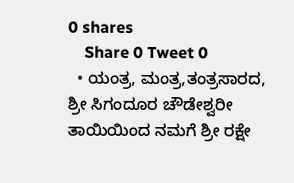0 shares
    Share 0 Tweet 0
  • ಯಂತ್ರ, ಮಂತ್ರ,ತಂತ್ರಸಾರದ, ಶ್ರೀ ಸಿಗಂದೂರ ಚೌಡೇಶ್ವರೀ ತಾಯಿಯಿಂದ ನಮಗೆ ಶ್ರೀ ರಕ್ಷೇ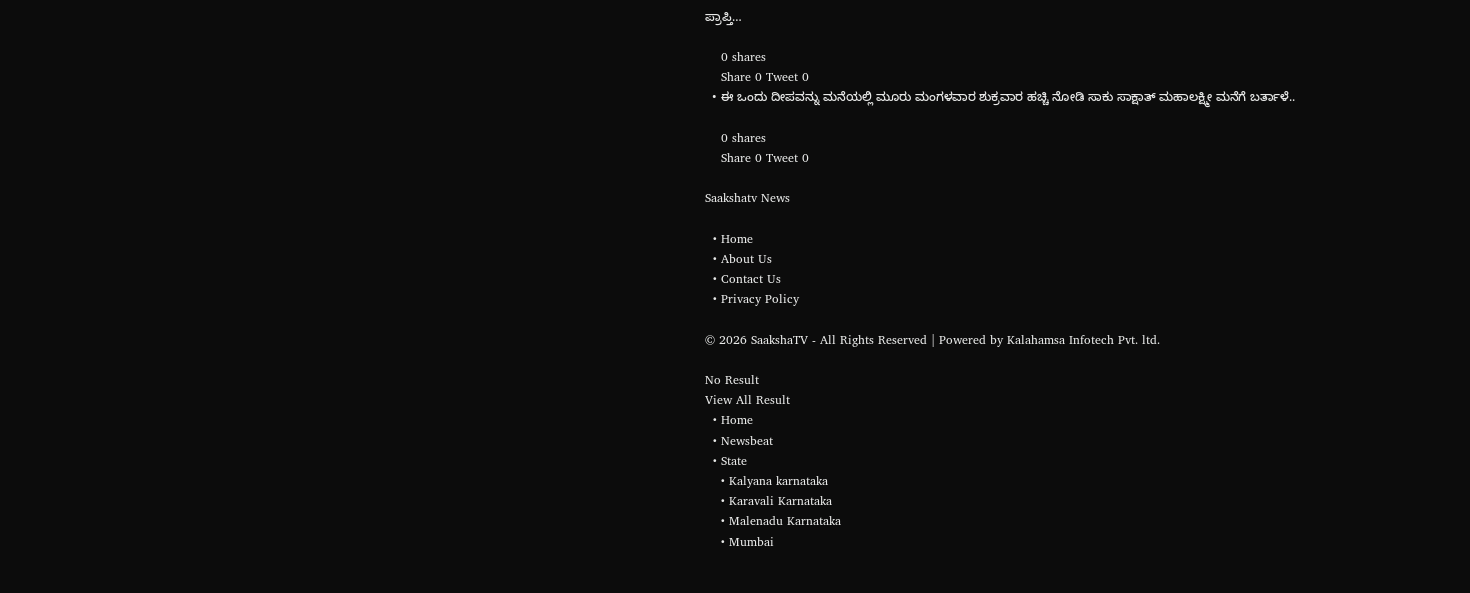ಪ್ರಾಪ್ತಿ…

    0 shares
    Share 0 Tweet 0
  • ಈ ಒಂದು ದೀಪವನ್ನು ಮನೆಯಲ್ಲಿ ಮೂರು ಮಂಗಳವಾರ ಶುಕ್ರವಾರ ಹಚ್ಚಿ ನೋಡಿ ಸಾಕು ಸಾಕ್ಷಾತ್ ಮಹಾಲಕ್ಷ್ಮೀ ಮನೆಗೆ ಬರ್ತಾಳೆ..

    0 shares
    Share 0 Tweet 0

Saakshatv News

  • Home
  • About Us
  • Contact Us
  • Privacy Policy

© 2026 SaakshaTV - All Rights Reserved | Powered by Kalahamsa Infotech Pvt. ltd.

No Result
View All Result
  • Home
  • Newsbeat
  • State
    • Kalyana karnataka
    • Karavali Karnataka
    • Malenadu Karnataka
    • Mumbai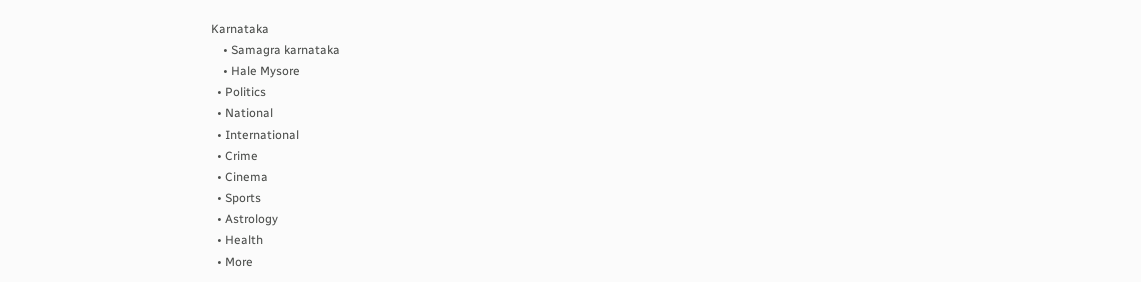Karnataka
    • Samagra karnataka
    • Hale Mysore
  • Politics
  • National
  • International
  • Crime
  • Cinema
  • Sports
  • Astrology
  • Health
  • More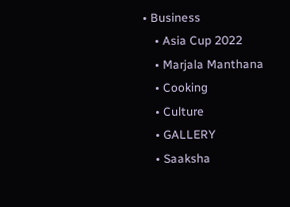• Business
    • Asia Cup 2022
    • Marjala Manthana
    • Cooking
    • Culture
    • GALLERY
    • Saaksha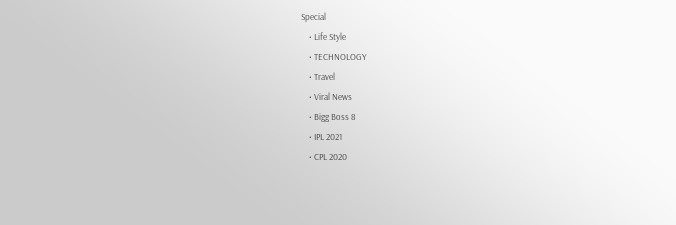Special
    • Life Style
    • TECHNOLOGY
    • Travel
    • Viral News
    • Bigg Boss 8
    • IPL 2021
    • CPL 2020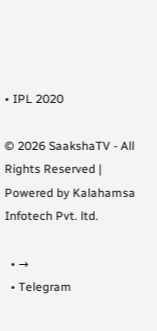• IPL 2020

© 2026 SaakshaTV - All Rights Reserved | Powered by Kalahamsa Infotech Pvt. ltd.

  • →
  • Telegram